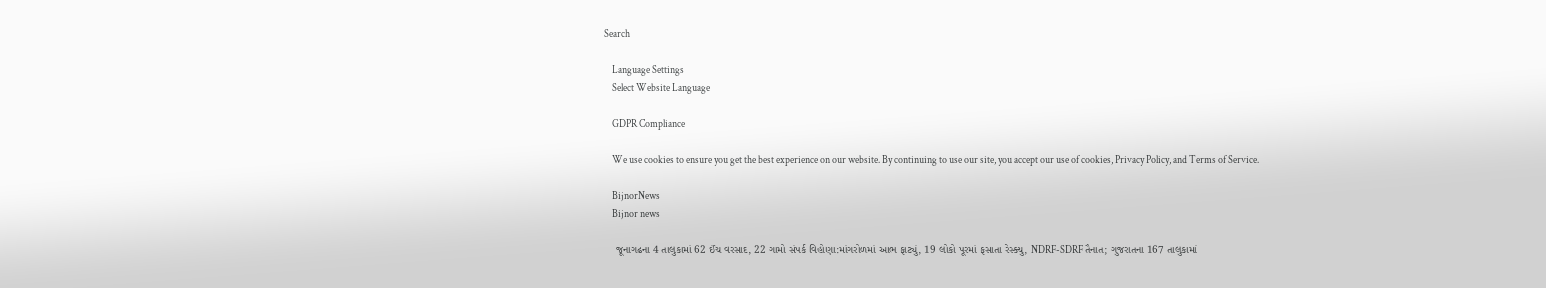Search

    Language Settings
    Select Website Language

    GDPR Compliance

    We use cookies to ensure you get the best experience on our website. By continuing to use our site, you accept our use of cookies, Privacy Policy, and Terms of Service.

    BijnorNews
    Bijnor news

    જૂનાગઢના 4 તાલુકામાં 62 ઈંચ વરસાદ, 22 ગામો સંપર્ક વિહોણા:માંગરોળમાં આભ ફાટ્યું, 19 લોકો પૂરમાં ફસાતા રેસ્ક્યુ, NDRF-SDRF તૈનાત; ગુજરાતના 167 તાલુકામાં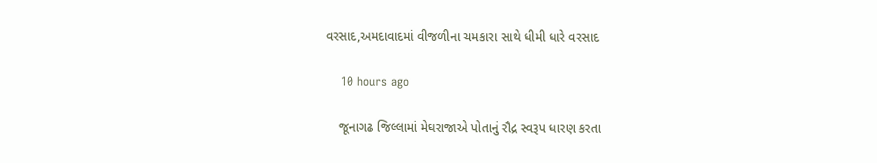વરસાદ,અમદાવાદમાં વીજળીના ચમકારા સાથે ધીમી ધારે વરસાદ

    10 hours ago

    જૂનાગઢ જિલ્લામાં મેઘરાજાએ પોતાનું રૌદ્ર સ્વરૂપ ધારણ કરતા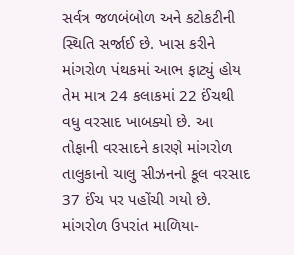સર્વત્ર જળબંબોળ અને કટોકટીની સ્થિતિ સર્જાઈ છે. ખાસ કરીને માંગરોળ પંથકમાં આભ ફાટ્યું હોય તેમ માત્ર 24 કલાકમાં 22 ઈંચથી વધુ વરસાદ ખાબક્યો છે. આ તોફાની વરસાદને કારણે માંગરોળ તાલુકાનો ચાલુ સીઝનનો કૂલ વરસાદ 37 ઈંચ પર પહોંચી ગયો છે. માંગરોળ ઉપરાંત માળિયા-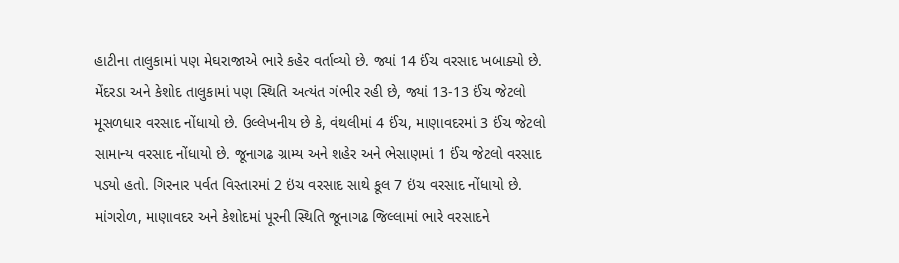હાટીના તાલુકામાં પણ મેઘરાજાએ ભારે કહેર વર્તાવ્યો છે. જ્યાં 14 ઈંચ વરસાદ ખબાક્યો છે. મેંદરડા અને કેશોદ તાલુકામાં પણ સ્થિતિ અત્યંત ગંભીર રહી છે, જ્યાં 13-13 ઈંચ જેટલો મૂસળધાર વરસાદ નોંધાયો છે. ઉલ્લેખનીય છે કે, વંથલીમાં 4 ઈંચ, માણાવદરમાં 3 ઈંચ જેટલો સામાન્ય વરસાદ નોંધાયો છે. જૂનાગઢ ગ્રામ્ય અને શહેર અને ભેસાણમાં 1 ઈંચ જેટલો વરસાદ પડ્યો હતો. ગિરનાર પર્વત વિસ્તારમાં 2 ઇંચ વરસાદ સાથે કૂલ 7 ઇંચ વરસાદ નોંધાયો છે. માંગરોળ, માણાવદર અને કેશોદમાં પૂરની સ્થિતિ જૂનાગઢ જિલ્લામાં ભારે વરસાદને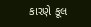કારણે કૂલ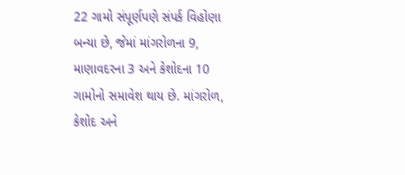22 ગામો સંપૂર્ણપણે સંપર્ક વિહોણા બન્યા છે, જેમાં માંગરોળના 9, માણાવદરના 3 અને કેશોદના 10 ગામોનો સમાવેશ થાય છે. માંગરોળ, કેશોદ અને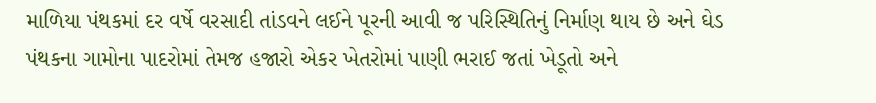માળિયા પંથકમાં દર વર્ષે વરસાદી તાંડવને લઈને પૂરની આવી જ પરિસ્થિતિનું નિર્માણ થાય છે અને ઘેડ પંથકના ગામોના પાદરોમાં તેમજ હજારો એકર ખેતરોમાં પાણી ભરાઈ જતાં ખેડૂતો અને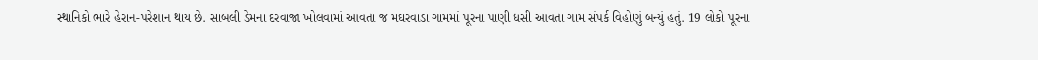સ્થાનિકો ભારે હેરાન-પરેશાન થાય છે. સાબલી ડેમના દરવાજા ખોલવામાં આવતા જ મઘરવાડા ગામમાં પૂરના પાણી ધસી આવતા ગામ સંપર્ક વિહોણું બન્યું હતું. 19 લોકો પૂરના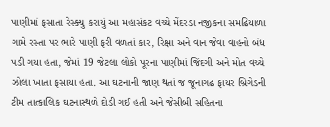પાણીમાં ફસાતા રેસ્ક્યુ કરાયું આ મહાસંકટ વચ્ચે મેંદરડા નજીકના સમઢિયાળા ગામે રસ્તા પર ભારે પાણી ફરી વળતાં કાર, રિક્ષા અને વાન જેવા વાહનો બંધ પડી ગયા હતા, જેમાં 19 જેટલા લોકો પૂરના પાણીમાં જિંદગી અને મોત વચ્ચે ઝોલા ખાતા ફસાયા હતા. આ ઘટનાની જાણ થતાં જ જૂનાગઢ ફાયર બ્રિગેડની ટીમ તાત્કાલિક ઘટનાસ્થળે દોડી ગઈ હતી અને જેસીબી સહિતના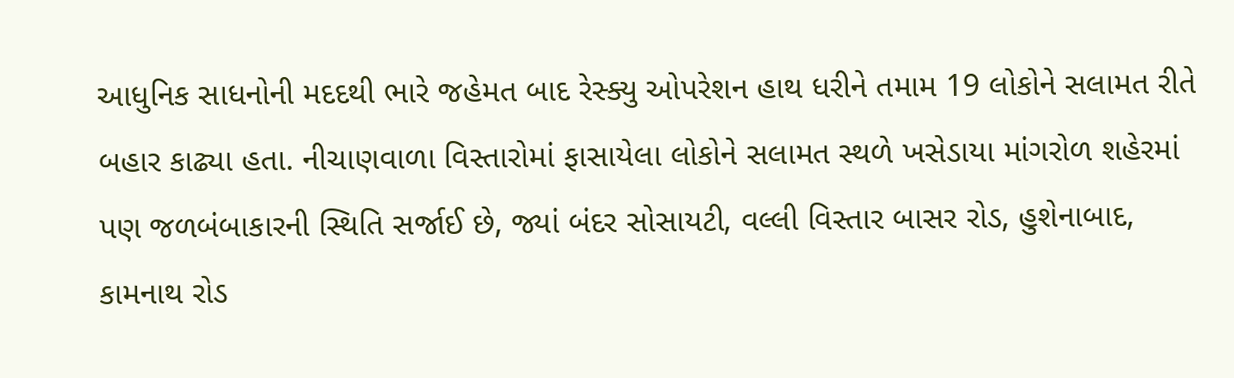આધુનિક સાધનોની મદદથી ભારે જહેમત બાદ રેસ્ક્યુ ઓપરેશન હાથ ધરીને તમામ 19 લોકોને સલામત રીતે બહાર કાઢ્યા હતા. નીચાણવાળા વિસ્તારોમાં ફાસાયેલા લોકોને સલામત સ્થળે ખસેડાયા માંગરોળ શહેરમાં પણ જળબંબાકારની સ્થિતિ સર્જાઈ છે, જ્યાં બંદર સોસાયટી, વલ્લી વિસ્તાર બાસર રોડ, હુશેનાબાદ, કામનાથ રોડ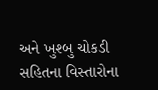અને ખુશ્બુ ચોકડી સહિતના વિસ્તારોના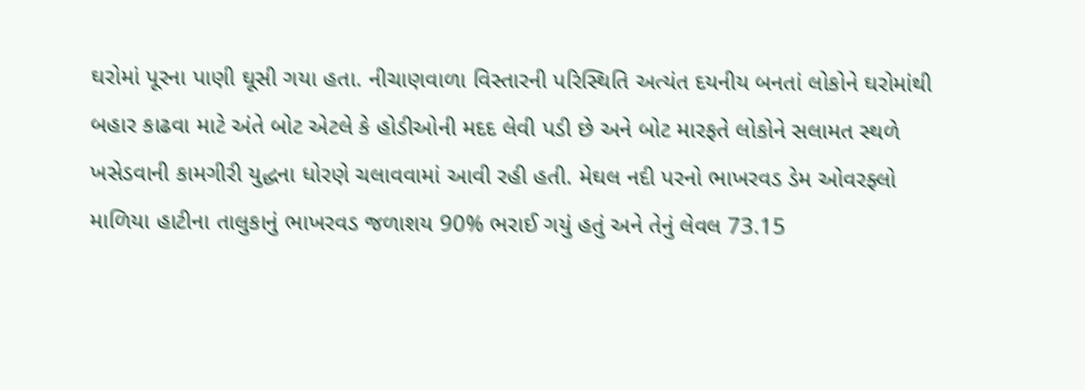ઘરોમાં પૂરના પાણી ઘૂસી ગયા હતા. નીચાણવાળા વિસ્તારની પરિસ્થિતિ અત્યંત દયનીય બનતાં લોકોને ઘરોમાંથી બહાર કાઢવા માટે અંતે બોટ એટલે કે હોડીઓની મદદ લેવી પડી છે અને બોટ મારફતે લોકોને સલામત સ્થળે ખસેડવાની કામગીરી યુદ્ધના ધોરણે ચલાવવામાં આવી રહી હતી. મેઘલ નદી પરનો ભાખરવડ ડેમ ઓવરફ્લો માળિયા હાટીના તાલુકાનું ભાખરવડ જળાશય 90% ભરાઈ ગયું હતું અને તેનું લેવલ 73.15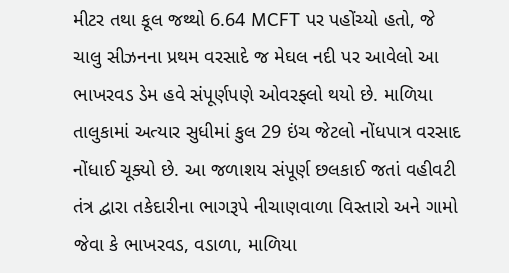મીટર તથા કૂલ જથ્થો 6.64 MCFT પર પહોંચ્યો હતો, જે ચાલુ સીઝનના પ્રથમ વરસાદે જ મેઘલ નદી પર આવેલો આ ભાખરવડ ડેમ હવે સંપૂર્ણપણે ઓવરફ્લો થયો છે. માળિયા તાલુકામાં અત્યાર સુધીમાં કુલ 29 ઇંચ જેટલો નોંધપાત્ર વરસાદ નોંધાઈ ચૂક્યો છે. આ જળાશય સંપૂર્ણ છલકાઈ જતાં વહીવટી તંત્ર દ્વારા તકેદારીના ભાગરૂપે નીચાણવાળા વિસ્તારો અને ગામો જેવા કે ભાખરવડ, વડાળા, માળિયા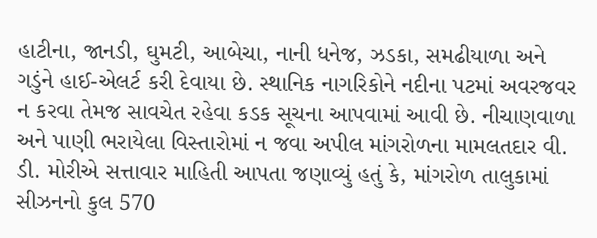હાટીના, જાનડી, ઘુમટી, આબેચા, નાની ધનેજ, ઝડકા, સમઢીયાળા અને ગડુંને હાઈ-એલર્ટ કરી દેવાયા છે. સ્થાનિક નાગરિકોને નદીના પટમાં અવરજવર ન કરવા તેમજ સાવચેત રહેવા કડક સૂચના આપવામાં આવી છે. નીચાણવાળા અને પાણી ભરાયેલા વિસ્તારોમાં ન જવા અપીલ માંગરોળના મામલતદાર વી. ડી. મોરીએ સત્તાવાર માહિતી આપતા જણાવ્યું હતું કે, માંગરોળ તાલુકામાં સીઝનનો કુલ 570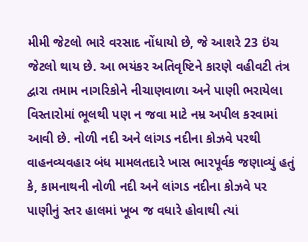મીમી જેટલો ભારે વરસાદ નોંધાયો છે, જે આશરે 23 ઇંચ જેટલો થાય છે. આ ભયંકર અતિવૃષ્ટિને કારણે વહીવટી તંત્ર દ્વારા તમામ નાગરિકોને નીચાણવાળા અને પાણી ભરાયેલા વિસ્તારોમાં ભૂલથી પણ ન જવા માટે નમ્ર અપીલ કરવામાં આવી છે. નોળી નદી અને લાંગડ નદીના કોઝવે પરથી વાહનવ્યવહાર બંધ મામલતદારે ખાસ ભારપૂર્વક જણાવ્યું હતું કે, કામનાથની નોળી નદી અને લાંગડ નદીના કોઝવે પર પાણીનું સ્તર હાલમાં ખૂબ જ વધારે હોવાથી ત્યાં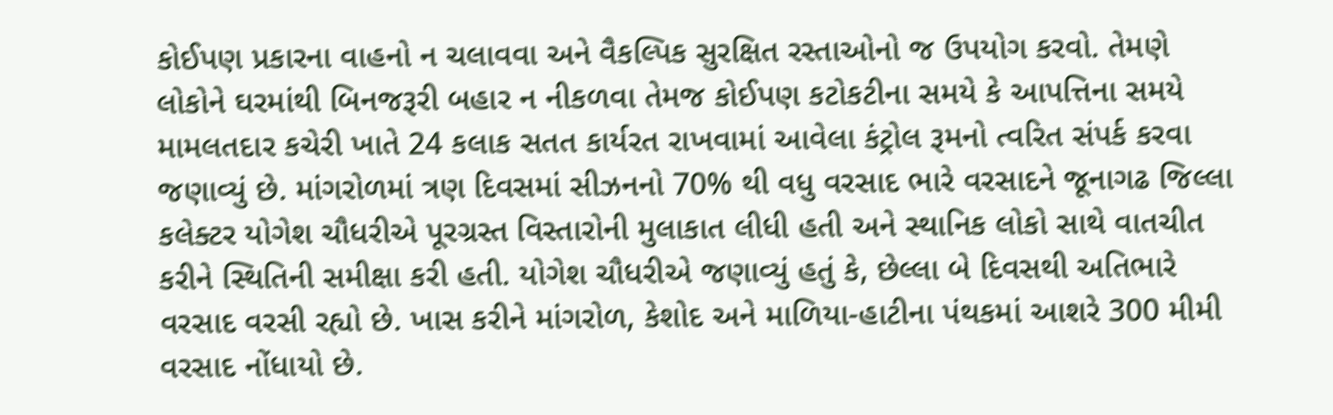કોઈપણ પ્રકારના વાહનો ન ચલાવવા અને વૈકલ્પિક સુરક્ષિત રસ્તાઓનો જ ઉપયોગ કરવો. તેમણે લોકોને ઘરમાંથી બિનજરૂરી બહાર ન નીકળવા તેમજ કોઈપણ કટોકટીના સમયે કે આપત્તિના સમયે મામલતદાર કચેરી ખાતે 24 કલાક સતત કાર્યરત રાખવામાં આવેલા કંટ્રોલ રૂમનો ત્વરિત સંપર્ક કરવા જણાવ્યું છે. માંગરોળમાં ત્રણ દિવસમાં સીઝનનો 70% થી વધુ વરસાદ ભારે વરસાદને જૂનાગઢ જિલ્લા કલેક્ટર યોગેશ ચૌધરીએ પૂરગ્રસ્ત વિસ્તારોની મુલાકાત લીધી હતી અને સ્થાનિક લોકો સાથે વાતચીત કરીને સ્થિતિની સમીક્ષા કરી હતી. યોગેશ ચૌધરીએ જણાવ્યું હતું કે, છેલ્લા બે દિવસથી અતિભારે વરસાદ વરસી રહ્યો છે. ખાસ કરીને માંગરોળ, કેશોદ અને માળિયા-હાટીના પંથકમાં આશરે 300 મીમી વરસાદ નોંધાયો છે.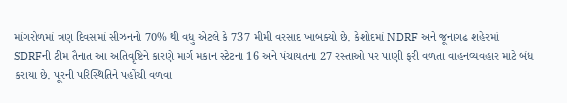માંગરોળમાં ત્રણ દિવસમાં સીઝનનો 70% થી વધુ એટલે કે 737 મીમી વરસાદ ખાબક્યો છે. કેશોદમાં NDRF અને જૂનાગઢ શહેરમાં SDRFની ટીમ તૈનાત આ અતિવૃષ્ટિને કારણે માર્ગ મકાન સ્ટેટના 16 અને પંચાયતના 27 રસ્તાઓ પર પાણી ફરી વળતા વાહનવ્યવહાર માટે બંધ કરાયા છે. પૂરની પરિસ્થિતિને પહોંચી વળવા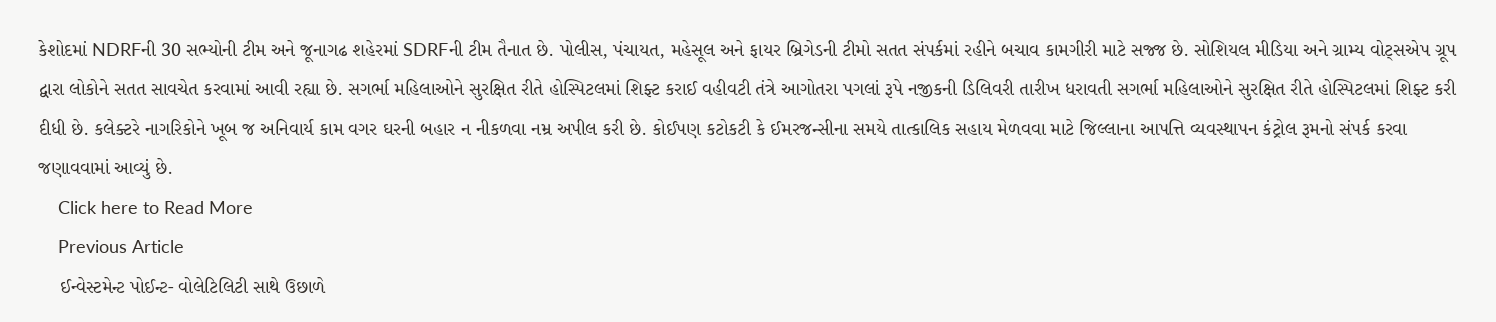કેશોદમાં NDRFની 30 સભ્યોની ટીમ અને જૂનાગઢ શહેરમાં SDRFની ટીમ તૈનાત છે. પોલીસ, પંચાયત, મહેસૂલ અને ફાયર બ્રિગેડની ટીમો સતત સંપર્કમાં રહીને બચાવ કામગીરી માટે સજ્જ છે. સોશિયલ મીડિયા અને ગ્રામ્ય વોટ્સએપ ગ્રૂપ દ્વારા લોકોને સતત સાવચેત કરવામાં આવી રહ્યા છે. સગર્ભા મહિલાઓને સુરક્ષિત રીતે હોસ્પિટલમાં શિફ્ટ કરાઈ વહીવટી તંત્રે આગોતરા પગલાં રૂપે નજીકની ડિલિવરી તારીખ ધરાવતી સગર્ભા મહિલાઓને સુરક્ષિત રીતે હોસ્પિટલમાં શિફ્ટ કરી દીધી છે. કલેક્ટરે નાગરિકોને ખૂબ જ અનિવાર્ય કામ વગર ઘરની બહાર ન નીકળવા નમ્ર અપીલ કરી છે. કોઈપણ કટોકટી કે ઈમરજન્સીના સમયે તાત્કાલિક સહાય મેળવવા માટે જિલ્લાના આપત્તિ વ્યવસ્થાપન કંટ્રોલ રૂમનો સંપર્ક કરવા જણાવવામાં આવ્યું છે.
    Click here to Read More
    Previous Article
    ઈન્વેસ્ટમેન્ટ પોઈન્ટ- વોલેટિલિટી સાથે ઉછાળે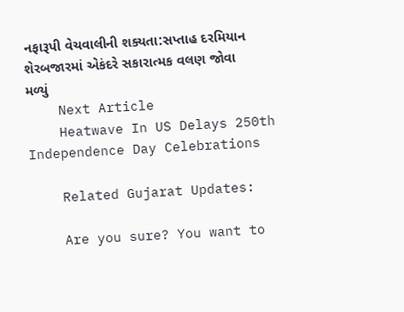નફારૂપી વેચવાલીની શક્યતા:સપ્તાહ દરમિયાન શેરબજારમાં એકંદરે સકારાત્મક વલણ જોવા મળ્યું
    Next Article
    Heatwave In US Delays 250th Independence Day Celebrations

    Related Gujarat Updates:

    Are you sure? You want to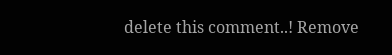delete this comment..! Remove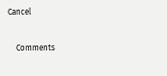Cancel

    Comments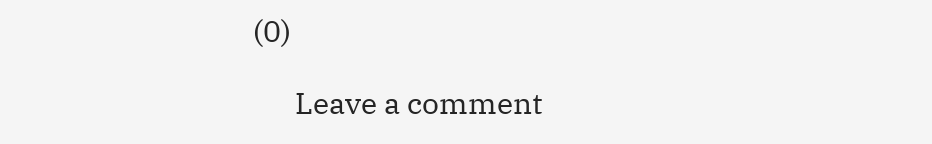(0)

      Leave a comment